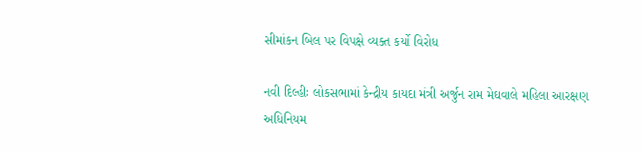સીમાંકન બિલ પર વિપક્ષે વ્યક્ત કર્યો વિરોધ

નવી દિલ્હીઃ લોકસભામાં કેન્દ્રીય કાયદા મંત્રી અર્જુન રામ મેઘવાલે મહિલા આરક્ષણ અધિનિયમ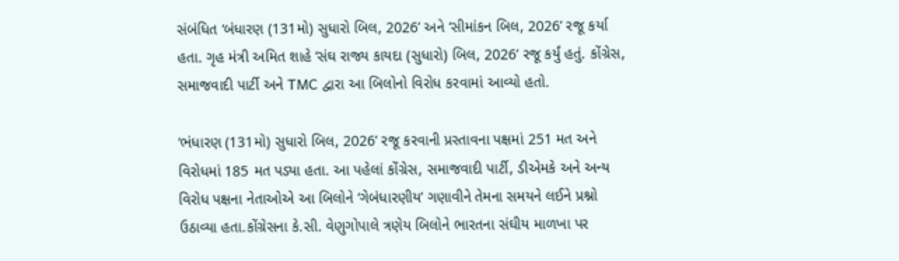સંબંધિત ‘બંધારણ (131મો) સુધારો બિલ, 2026’ અને ‘સીમાંકન બિલ, 2026’ રજૂ કર્યા હતા. ગૃહ મંત્રી અમિત શાહે ‘સંઘ રાજ્ય કાયદા (સુધારો) બિલ, 2026’ રજૂ કર્યું હતું. કોંગ્રેસ, સમાજવાદી પાર્ટી અને TMC દ્વારા આ બિલોનો વિરોધ કરવામાં આવ્યો હતો.

‘ભંધારણ (131મો) સુધારો બિલ, 2026’ રજૂ કરવાની પ્રસ્તાવના પક્ષમાં 251 મત અને વિરોધમાં 185 મત પડ્યા હતા. આ પહેલાં કોંગ્રેસ, સમાજવાદી પાર્ટી, ડીએમકે અને અન્ય વિરોધ પક્ષના નેતાઓએ આ બિલોને ‘ગેબંધારણીય’ ગણાવીને તેમના સમયને લઈને પ્રશ્નો ઉઠાવ્યા હતા.કોંગ્રેસના કે.સી. વેણુગોપાલે ત્રણેય બિલોને ભારતના સંઘીય માળખા પર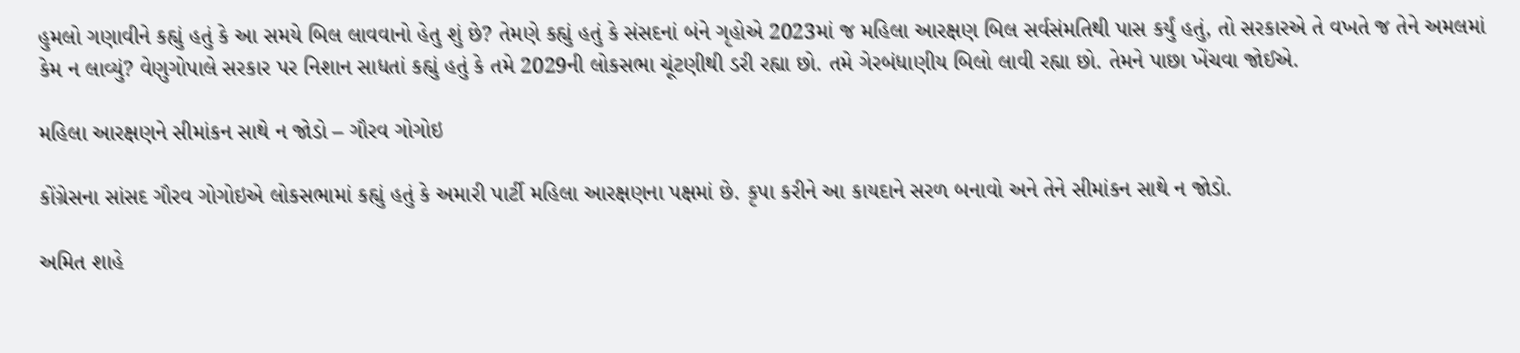હુમલો ગણાવીને કહ્યું હતું કે આ સમયે બિલ લાવવાનો હેતુ શું છે? તેમણે કહ્યું હતું કે સંસદનાં બંને ગૃહોએ 2023માં જ મહિલા આરક્ષણ બિલ સર્વસંમતિથી પાસ કર્યું હતું, તો સરકારએ તે વખતે જ તેને અમલમાં કેમ ન લાવ્યું? વેણુગોપાલે સરકાર પર નિશાન સાધતાં કહ્યું હતું કે તમે 2029ની લોકસભા ચૂંટણીથી ડરી રહ્યા છો. તમે ગેરબંધાણીય બિલો લાવી રહ્યા છો. તેમને પાછા ખેંચવા જોઈએ.

મહિલા આરક્ષણને સીમાંકન સાથે ન જોડો – ગૌરવ ગોગોઇ

કોંગ્રેસના સાંસદ ગૌરવ ગોગોઇએ લોકસભામાં કહ્યું હતું કે અમારી પાર્ટી મહિલા આરક્ષણના પક્ષમાં છે. કૃપા કરીને આ કાયદાને સરળ બનાવો અને તેને સીમાંકન સાથે ન જોડો.

અમિત શાહે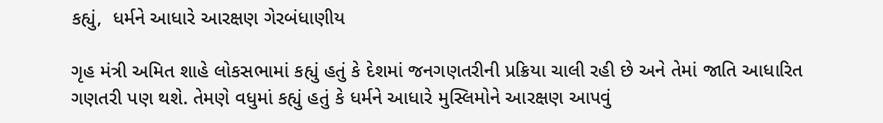કહ્યું,  ધર્મને આધારે આરક્ષણ ગેરબંધાણીય

ગૃહ મંત્રી અમિત શાહે લોકસભામાં કહ્યું હતું કે દેશમાં જનગણતરીની પ્રક્રિયા ચાલી રહી છે અને તેમાં જાતિ આધારિત ગણતરી પણ થશે. તેમણે વધુમાં કહ્યું હતું કે ધર્મને આધારે મુસ્લિમોને આરક્ષણ આપવું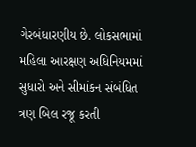ગેરબંધારણીય છે. લોકસભામાં મહિલા આરક્ષણ અધિનિયમમાં સુધારો અને સીમાંકન સંબંધિત ત્રણ બિલ રજૂ કરતી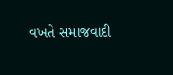વખતે સમાજવાદી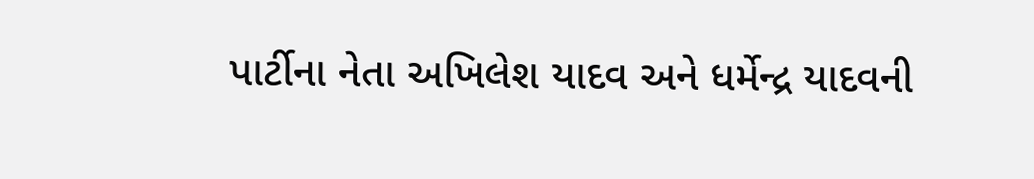પાર્ટીના નેતા અખિલેશ યાદવ અને ધર્મેન્દ્ર યાદવની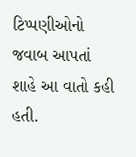ટિપ્પણીઓનો જવાબ આપતાં શાહે આ વાતો કહી હતી.